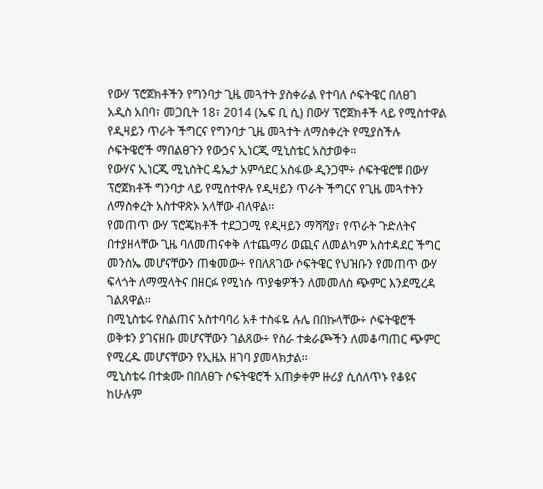የውሃ ፕሮጀክቶችን የግንባታ ጊዜ መጓተት ያስቀራል የተባለ ሶፍትዌር በለፀገ
አዲስ አበባ፣ መጋቢት 18፣ 2014 (ኤፍ ቢ ሲ) በውሃ ፕሮጀክቶች ላይ የሚስተዋል የዲዛይን ጥራት ችግርና የግንባታ ጊዜ መጓተት ለማስቀረት የሚያስችሉ ሶፍትዌሮች ማበልፀጉን የውኃና ኢነርጂ ሚኒስቴር አስታወቀ።
የውሃና ኢነርጂ ሚኒስትር ዴኤታ አምሳደር አስፋው ዲንጋሞ÷ ሶፍትዌሮቹ በውሃ ፕሮጀክቶች ግንባታ ላይ የሚስተዋሉ የዲዛይን ጥራት ችግርና የጊዜ መጓተትን ለማስቀረት አስተዋጽኦ አላቸው ብለዋል፡፡
የመጠጥ ውሃ ፕሮጄክቶች ተደጋጋሚ የዲዛይን ማሻሻያ፣ የጥራት ጉድለትና በተያዘላቸው ጊዜ ባለመጠናቀቅ ለተጨማሪ ወጪና ለመልካም አስተዳደር ችግር መንስኤ መሆናቸውን ጠቁመው÷ የበለጸገው ሶፍትዌር የህዝቡን የመጠጥ ውሃ ፍላጎት ለማሟላትና በዘርፉ የሚነሱ ጥያቄዎችን ለመመለስ ጭምር እንደሚረዳ ገልጸዋል፡፡
በሚኒስቴሩ የስልጠና አስተባባሪ አቶ ተስፋዬ ሉሌ በበኩላቸው÷ ሶፍትዌሮች ወቅቱን ያገናዘቡ መሆናቸውን ገልጸው÷ የስራ ተቋራጮችን ለመቆጣጠር ጭምር የሚረዱ መሆናቸውን የኢዜአ ዘገባ ያመላክታል፡፡
ሚኒስቴሩ በተቋሙ በበለፀጉ ሶፍትዌሮች አጠቃቀም ዙሪያ ሲሰለጥኑ የቆዩና ከሁሉም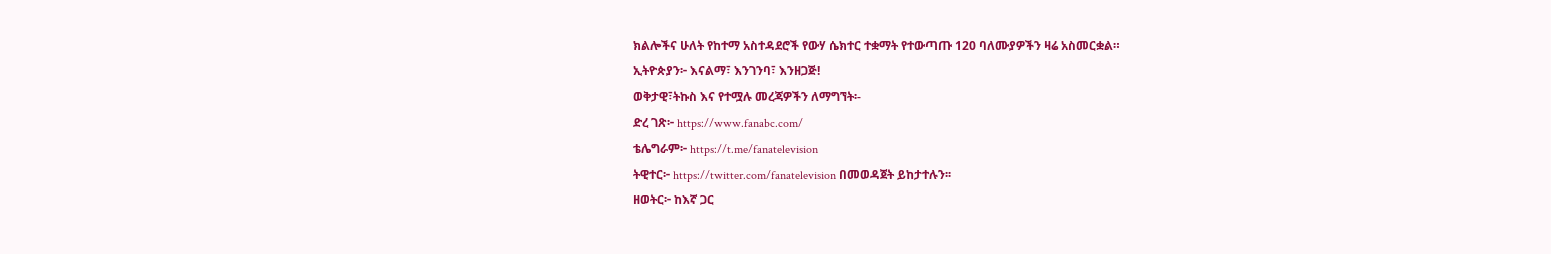ክልሎችና ሁለት የከተማ አስተዳደሮች የውሃ ሴክተር ተቋማት የተውጣጡ 120 ባለሙያዎችን ዛሬ አስመርቋል።
ኢትዮጵያን፦ እናልማ፣ እንገንባ፣ እንዘጋጅ!
ወቅታዊ፣ትኩስ እና የተሟሉ መረጃዎችን ለማግኘት፡-
ድረ ገጽ፦ https://www.fanabc.com/
ቴሌግራም፦ https://t.me/fanatelevision
ትዊተር፦ https://twitter.com/fanatelevision በመወዳጀት ይከታተሉን፡፡
ዘወትር፦ ከእኛ ጋር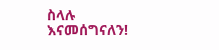ስላሉ እናመሰግናለን!